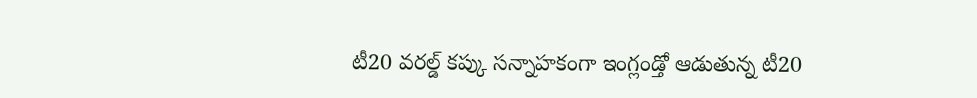టీ20 వరల్డ్ కప్కు సన్నాహకంగా ఇంగ్లండ్తో ఆడుతున్న టీ20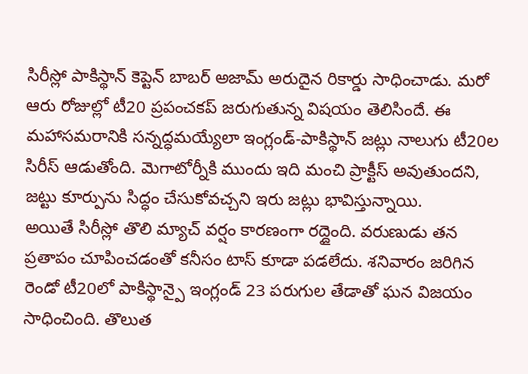సిరీస్లో పాకిస్థాన్ కెప్టెన్ బాబర్ అజామ్ అరుదైన రికార్డు సాధించాడు. మరో ఆరు రోజుల్లో టీ20 ప్రపంచకప్ జరుగుతున్న విషయం తెలిసిందే. ఈ మహాసమరానికి సన్నద్ధమయ్యేలా ఇంగ్లండ్-పాకిస్థాన్ జట్లు నాలుగు టీ20ల సిరీస్ ఆడుతోంది. మెగాటోర్నీకి ముందు ఇది మంచి ప్రాక్టీస్ అవుతుందని, జట్టు కూర్పును సిద్ధం చేసుకోవచ్చని ఇరు జట్లు భావిస్తున్నాయి.
అయితే సిరీస్లో తొలి మ్యాచ్ వర్షం కారణంగా రద్దైంది. వరుణుడు తన ప్రతాపం చూపించడంతో కనీసం టాస్ కూడా పడలేదు. శనివారం జరిగిన రెండో టీ20లో పాకిస్థాన్పై ఇంగ్లండ్ 23 పరుగుల తేడాతో ఘన విజయం సాధించింది. తొలుత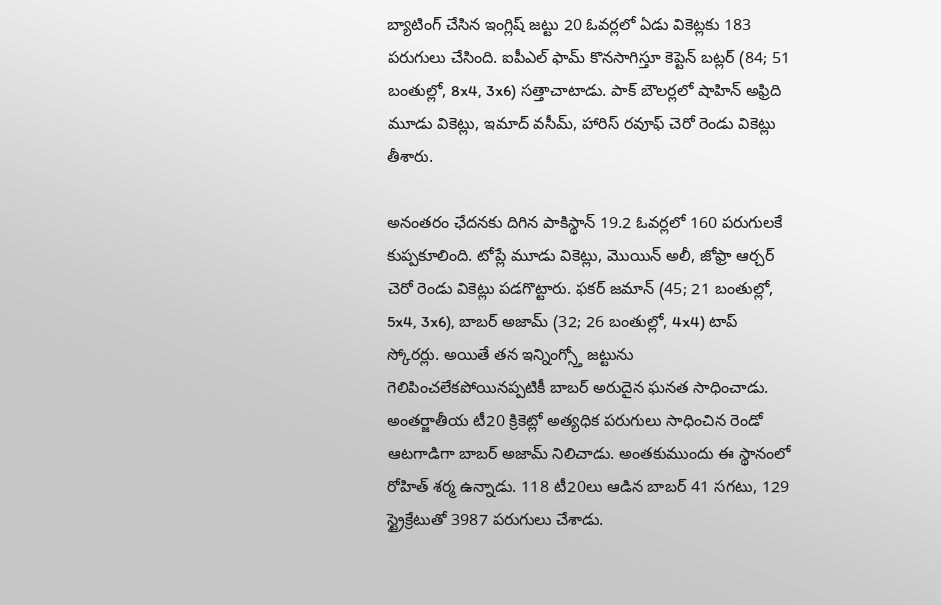బ్యాటింగ్ చేసిన ఇంగ్లిష్ జట్టు 20 ఓవర్లలో ఏడు వికెట్లకు 183 పరుగులు చేసింది. ఐపీఎల్ ఫామ్ కొనసాగిస్తూ కెప్టెన్ బట్లర్ (84; 51 బంతుల్లో, 8x4, 3x6) సత్తాచాటాడు. పాక్ బౌలర్లలో షాహిన్ అఫ్రిది మూడు వికెట్లు, ఇమాద్ వసీమ్, హారిస్ రవూఫ్ చెరో రెండు వికెట్లు తీశారు.

అనంతరం ఛేదనకు దిగిన పాకిస్థాన్ 19.2 ఓవర్లలో 160 పరుగులకే కుప్పకూలింది. టోప్లే మూడు వికెట్లు, మొయిన్ అలీ, జోఫ్రా ఆర్చర్ చెరో రెండు వికెట్లు పడగొట్టారు. ఫకర్ జమాన్ (45; 21 బంతుల్లో, 5x4, 3x6), బాబర్ అజామ్ (32; 26 బంతుల్లో, 4x4) టాప్ స్కోరర్లు. అయితే తన ఇన్నింగ్స్తో జట్టును గెలిపించలేకపోయినప్పటికీ బాబర్ అరుదైన ఘనత సాధించాడు.
అంతర్జాతీయ టీ20 క్రికెట్లో అత్యధిక పరుగులు సాధించిన రెండో ఆటగాడిగా బాబర్ అజామ్ నిలిచాడు. అంతకుముందు ఈ స్థానంలో రోహిత్ శర్మ ఉన్నాడు. 118 టీ20లు ఆడిన బాబర్ 41 సగటు, 129 స్ట్రైక్రేటుతో 3987 పరుగులు చేశాడు.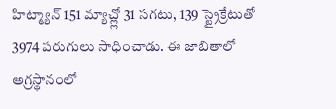హిట్మ్యాన్ 151 మ్యాచ్ల్లో 31 సగటు, 139 స్ట్రైక్రేటుతో 3974 పరుగులు సాధించాడు. ఈ జాబితాలో అగ్రస్థానంలో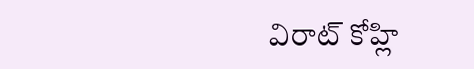విరాట్ కోహ్లి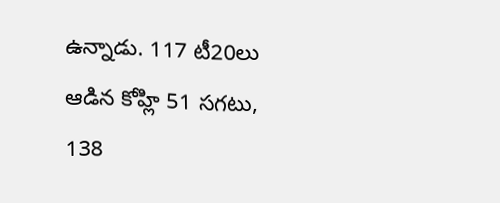ఉన్నాడు. 117 టీ20లు ఆడిన కోహ్లి 51 సగటు, 138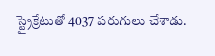స్ట్రైక్రేటుతో 4037 పరుగులు చేశాడు.